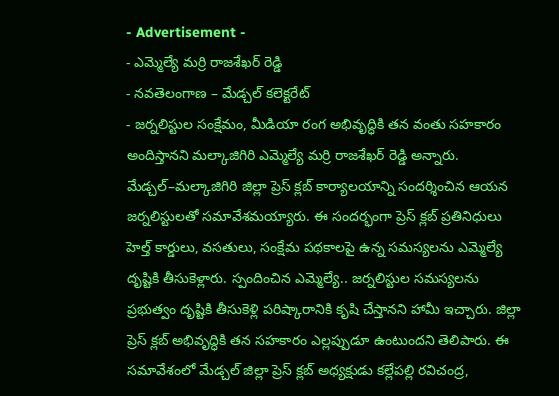- Advertisement -
- ఎమ్మెల్యే మర్రి రాజశేఖర్ రెడ్డి
- నవతెలంగాణ – మేడ్చల్ కలెక్టరేట్
- జర్నలిస్టుల సంక్షేమం, మీడియా రంగ అభివృద్ధికి తన వంతు సహకారం అందిస్తానని మల్కాజిగిరి ఎమ్మెల్యే మర్రి రాజశేఖర్ రెడ్డి అన్నారు. మేడ్చల్–మల్కాజిగిరి జిల్లా ప్రెస్ క్లబ్ కార్యాలయాన్ని సందర్శించిన ఆయన జర్నలిస్టులతో సమావేశమయ్యారు. ఈ సందర్భంగా ప్రెస్ క్లబ్ ప్రతినిధులు హెల్త్ కార్డులు, వసతులు, సంక్షేమ పథకాలపై ఉన్న సమస్యలను ఎమ్మెల్యే దృష్టికి తీసుకెళ్లారు. స్పందించిన ఎమ్మెల్యే.. జర్నలిస్టుల సమస్యలను ప్రభుత్వం దృష్టికి తీసుకెళ్లి పరిష్కారానికి కృషి చేస్తానని హామీ ఇచ్చారు. జిల్లా ప్రెస్ క్లబ్ అభివృద్ధికి తన సహకారం ఎల్లప్పుడూ ఉంటుందని తెలిపారు. ఈ సమావేశంలో మేడ్చల్ జిల్లా ప్రెస్ క్లబ్ అధ్యక్షుడు కల్లేపల్లి రవిచంద్ర,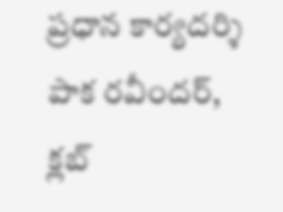ప్రధాన కార్యదర్శి పాక రవీందర్, క్లబ్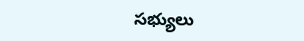సభ్యులు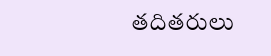తదితరులు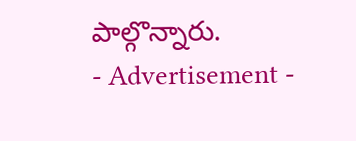పాల్గొన్నారు.
- Advertisement -